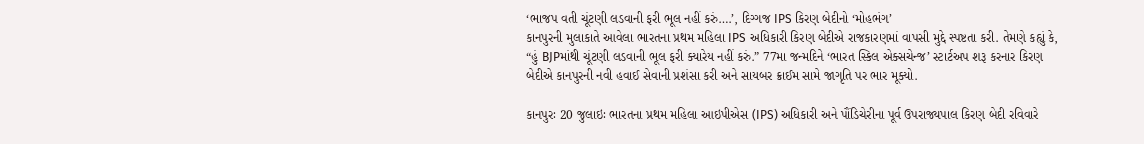‘ભાજપ વતી ચૂંટણી લડવાની ફરી ભૂલ નહીં કરું….’, દિગ્ગજ IPS કિરણ બેદીનો ‘મોહભંગ’
કાનપુરની મુલાકાતે આવેલા ભારતના પ્રથમ મહિલા IPS અધિકારી કિરણ બેદીએ રાજકારણમાં વાપસી મુદ્દે સ્પષ્ટતા કરી. તેમણે કહ્યું કે, “હું BJPમાંથી ચૂંટણી લડવાની ભૂલ ફરી ક્યારેય નહીં કરું.” 77મા જન્મદિને ‘ભારત સ્કિલ એક્સચેન્જ’ સ્ટાર્ટઅપ શરૂ કરનાર કિરણ બેદીએ કાનપુરની નવી હવાઈ સેવાની પ્રશંસા કરી અને સાયબર ક્રાઈમ સામે જાગૃતિ પર ભાર મૂક્યો.

કાનપુરઃ 20 જુલાઇઃ ભારતના પ્રથમ મહિલા આઇપીએસ (IPS) અધિકારી અને પૌંડિચેરીના પૂર્વ ઉપરાજ્યપાલ કિરણ બેદી રવિવારે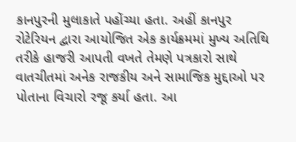કાનપુરની મુલાકાતે પહોંચ્યા હતા. અહીં કાનપુર રોટેરિયન દ્વારા આયોજિત એક કાર્યક્રમમાં મુખ્ય અતિથિ તરીકે હાજરી આપતી વખતે તેમણે પત્રકારો સાથે વાતચીતમાં અનેક રાજકીય અને સામાજિક મુદ્દાઓ પર પોતાના વિચારો રજૂ કર્યા હતા. આ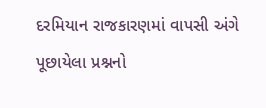દરમિયાન રાજકારણમાં વાપસી અંગે પૂછાયેલા પ્રશ્નનો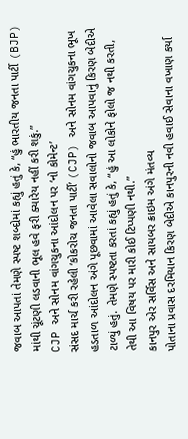જવાબ આપતાં તેમણે સ્પષ્ટ શબ્દોમાં કહ્યું હતું કે, “હું ભારતીય જનતા પાર્ટી (BJP) માંથી ચૂંટણી લડવાની ભૂલ હવે ફરી ક્યારેય નહીં કરી શકું.”
CJP અને સોનમ વાંગચુકના આંદોલન પર ‘નો કોમેન્ટ’
સંસદ માર્ચ કરી રહેલી ‘કોકરોચ જનતા પાર્ટી’ (CJP) અને સોનમ વાંગચુકના ભૂખ હડતાળ આંદોલન અંગે પૂછવામાં આવેલા સવાલોનો જવાબ આપવાનું કિરણ બેદીએ ટાળ્યું હતું. તેમણે સ્પષ્ટતા કરતાં કહ્યું હતું કે, “હું આ લોકોને ફોલો જ નથી કરતી, તેથી આ વિષય પર મારી કોઈ ટિપ્પણી નથી.”
કાનપુર એર સર્વિસ અને સાયબર ક્રાઇમ અંગે મંતવ્ય
પોતાના પ્રવાસ દરમિયાન કિરણ બેદીએ કાનપુરની નવી હવાઈ સેવાના વખાણ કર્યા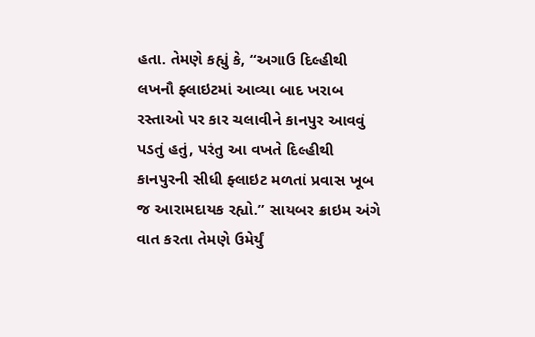હતા. તેમણે કહ્યું કે, “અગાઉ દિલ્હીથી લખનૌ ફ્લાઇટમાં આવ્યા બાદ ખરાબ રસ્તાઓ પર કાર ચલાવીને કાનપુર આવવું પડતું હતું, પરંતુ આ વખતે દિલ્હીથી કાનપુરની સીધી ફ્લાઇટ મળતાં પ્રવાસ ખૂબ જ આરામદાયક રહ્યો.” સાયબર ક્રાઇમ અંગે વાત કરતા તેમણે ઉમેર્યું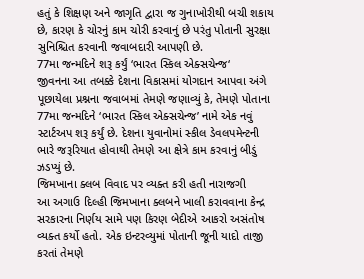હતું કે શિક્ષણ અને જાગૃતિ દ્વારા જ ગુનાખોરીથી બચી શકાય છે, કારણ કે ચોરનું કામ ચોરી કરવાનું છે પરંતુ પોતાની સુરક્ષા સુનિશ્ચિત કરવાની જવાબદારી આપણી છે.
77મા જન્મદિને શરૂ કર્યું ‘ભારત સ્કિલ એક્સચેન્જ‘
જીવનના આ તબક્કે દેશના વિકાસમાં યોગદાન આપવા અંગે પૂછાયેલા પ્રશ્નના જવાબમાં તેમણે જણાવ્યું કે, તેમણે પોતાના 77મા જન્મદિને ‘ભારત સ્કિલ એક્સચેન્જ’ નામે એક નવું સ્ટાર્ટઅપ શરૂ કર્યું છે. દેશના યુવાનોમાં સ્કીલ ડેવલપમેન્ટની ભારે જરૂરિયાત હોવાથી તેમણે આ ક્ષેત્રે કામ કરવાનું બીડું ઝડપ્યું છે.
જિમખાના ક્લબ વિવાદ પર વ્યક્ત કરી હતી નારાજગી
આ અગાઉ દિલ્હી જિમખાના ક્લબને ખાલી કરાવવાના કેન્દ્ર સરકારના નિર્ણય સામે પણ કિરણ બેદીએ આકરો અસંતોષ વ્યક્ત કર્યો હતો. એક ઇન્ટરવ્યુમાં પોતાની જૂની યાદો તાજી કરતાં તેમણે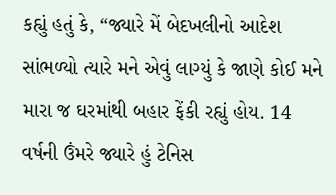કહ્યું હતું કે, “જ્યારે મેં બેદખલીનો આદેશ સાંભળ્યો ત્યારે મને એવું લાગ્યું કે જાણે કોઈ મને મારા જ ઘરમાંથી બહાર ફેંકી રહ્યું હોય. 14 વર્ષની ઉંમરે જ્યારે હું ટેનિસ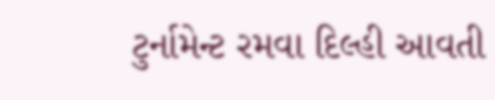ટુર્નામેન્ટ રમવા દિલ્હી આવતી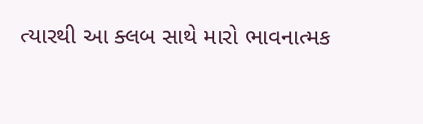ત્યારથી આ ક્લબ સાથે મારો ભાવનાત્મક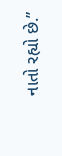નાતો રહ્યો છે.”